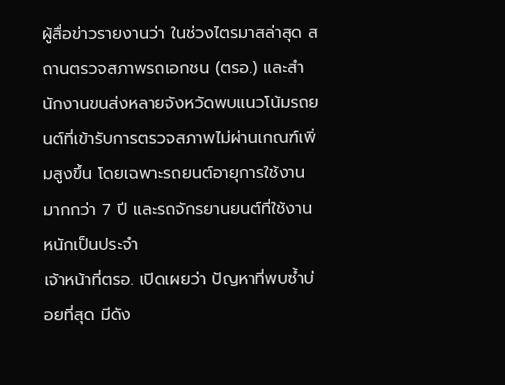ผู้สื่อข่าวรายงานว่า ในช่วงไตรมาสล่าสุด สถานตรวจสภาพรถเอกชน (ตรอ.) และสำนักงานขนส่งหลายจังหวัดพบแนวโน้มรถยนต์ที่เข้ารับการตรวจสภาพไม่ผ่านเกณฑ์เพิ่มสูงขึ้น โดยเฉพาะรถยนต์อายุการใช้งานมากกว่า 7 ปี และรถจักรยานยนต์ที่ใช้งานหนักเป็นประจำ
เจ้าหน้าที่ตรอ. เปิดเผยว่า ปัญหาที่พบซ้ำบ่อยที่สุด มีดัง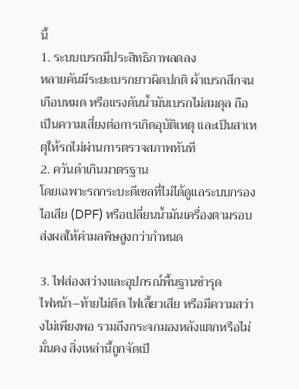นี้
1. ระบบเบรกมีประสิทธิภาพลดลง
หลายคันมีระยะเบรกยาวผิดปกติ ผ้าเบรกสึกจนเกือบหมด หรือแรงดันน้ำมันเบรกไม่สมดุล ถือเป็นความเสี่ยงต่อการเกิดอุบัติเหตุ และเป็นสาเหตุให้รถไม่ผ่านการตรวจสภาพทันที
2. ควันดำเกินมาตรฐาน
โดยเฉพาะรถกระบะดีเซลที่ไม่ได้ดูแลระบบกรองไอเสีย (DPF) หรือเปลี่ยนน้ำมันเครื่องตามรอบ ส่งผลให้ค่ามลพิษสูงกว่ากำหนด

3. ไฟส่องสว่างและอุปกรณ์พื้นฐานชำรุด
ไฟหน้า–ท้ายไม่ติด ไฟเลี้ยวเสีย หรือมีความสว่างไม่เพียงพอ รวมถึงกระจกมองหลังแตกหรือไม่มั่นคง สิ่งเหล่านี้ถูกจัดเป็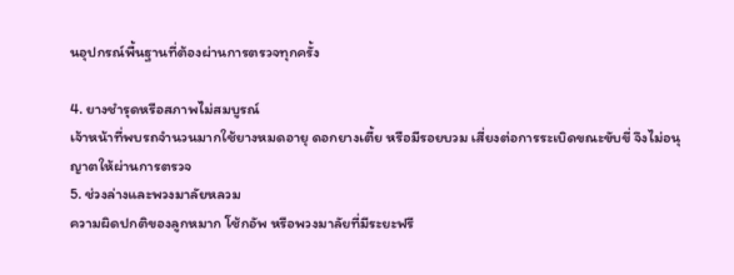นอุปกรณ์พื้นฐานที่ต้องผ่านการตรวจทุกครั้ง

4. ยางชำรุดหรือสภาพไม่สมบูรณ์
เจ้าหน้าที่พบรถจำนวนมากใช้ยางหมดอายุ ดอกยางเตี้ย หรือมีรอยบวม เสี่ยงต่อการระเบิดขณะขับขี่ จึงไม่อนุญาตให้ผ่านการตรวจ
5. ช่วงล่างและพวงมาลัยหลวม
ความผิดปกติของลูกหมาก โช้กอัพ หรือพวงมาลัยที่มีระยะฟรี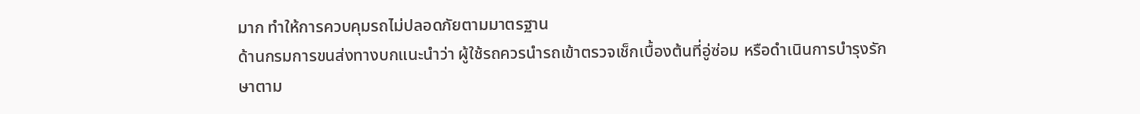มาก ทำให้การควบคุมรถไม่ปลอดภัยตามมาตรฐาน
ด้านกรมการขนส่งทางบกแนะนำว่า ผู้ใช้รถควรนำรถเข้าตรวจเช็กเบื้องต้นที่อู่ซ่อม หรือดำเนินการบำรุงรักษาตาม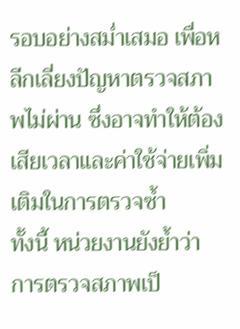รอบอย่างสม่ำเสมอ เพื่อหลีกเลี่ยงปัญหาตรวจสภาพไม่ผ่าน ซึ่งอาจทำให้ต้องเสียเวลาและค่าใช้จ่ายเพิ่มเติมในการตรวจซ้ำ
ทั้งนี้ หน่วยงานยังย้ำว่า การตรวจสภาพเป็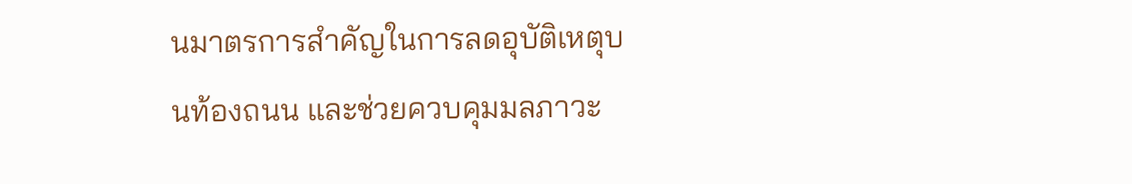นมาตรการสำคัญในการลดอุบัติเหตุบนท้องถนน และช่วยควบคุมมลภาวะ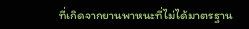ที่เกิดจากยานพาหนะที่ไม่ได้มาตรฐาน